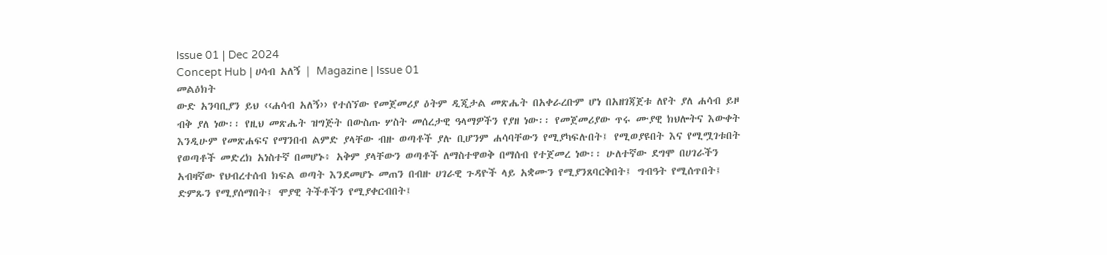Issue 01 | Dec 2024
Concept Hub | ሀሳብ አለኝ | Magazine | Issue 01
መልዕክት
ውድ አንባቢያን ይህ ‹‹ሐሳብ አለኝ›› የተሰኘው የመጀመሪያ ዕትም ዲጂታል መጽሔት በአቀራረቡም ሆነ በአዘገጃጀቱ ለየት ያለ ሐሳብ ይዞ ብቅ ያለ ነው፡፡ የዚህ መጽሔት ዝግጅት በውስጡ ሦስት መሰረታዊ ዓላማዎችን የያዘ ነው፡፡ የመጀመሪያው ጥሩ ሙያዊ ክህሎትና እውቀት እንዲሁም የመጽሐፍና የማንበብ ልምድ ያላቸው ብዙ ወጣቶች ያሉ ቢሆንም ሐሳባቸውን የሚያካፍሉበት፤ የሚወያዩበት እና የሚሟገቱበት የወጣቶች መድረክ አነስተኛ በመሆኑ፥ አቅም ያላቸውን ወጣቶች ለማስተዋወቅ በማሰብ የተጀመረ ነው፡፡ ሁለተኛው ደግሞ በሀገራችን አብዛኛው የህብረተሰብ ክፍል ወጣት እንደመሆኑ መጠን በብዙ ሀገራዊ ጉዳዮች ላይ አቋሙን የሚያንጸባርቅበት፤ ግብዓት የሚሰጥበት፤ ድምጹን የሚያሰማበት፤ ሞያዊ ትችቶችን የሚያቀርብበት፤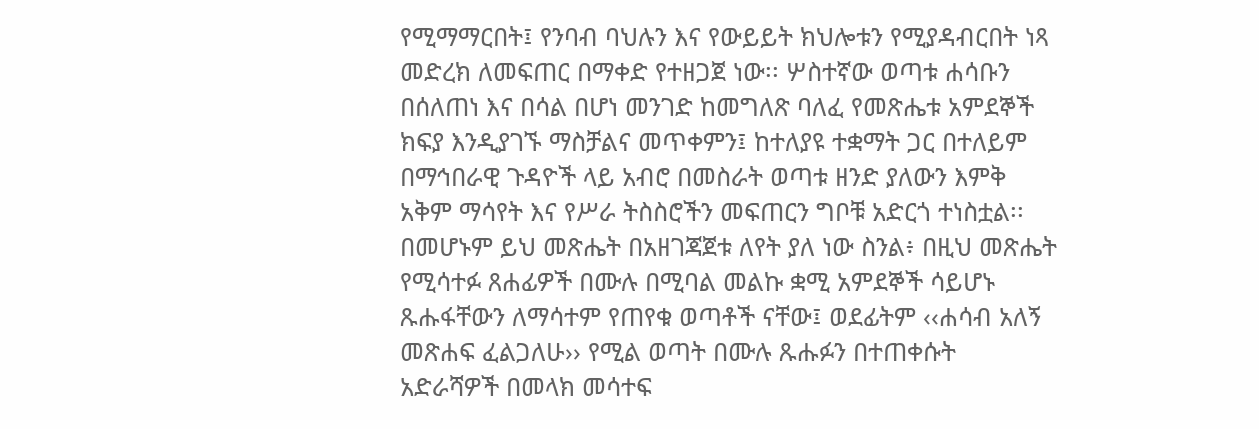የሚማማርበት፤ የንባብ ባህሉን እና የውይይት ክህሎቱን የሚያዳብርበት ነጻ መድረክ ለመፍጠር በማቀድ የተዘጋጀ ነው፡፡ ሦስተኛው ወጣቱ ሐሳቡን በሰለጠነ እና በሳል በሆነ መንገድ ከመግለጽ ባለፈ የመጽሔቱ አምደኞች ክፍያ እንዲያገኙ ማስቻልና መጥቀምን፤ ከተለያዩ ተቋማት ጋር በተለይም በማኅበራዊ ጉዳዮች ላይ አብሮ በመስራት ወጣቱ ዘንድ ያለውን እምቅ አቅም ማሳየት እና የሥራ ትስስሮችን መፍጠርን ግቦቹ አድርጎ ተነስቷል፡፡
በመሆኑም ይህ መጽሔት በአዘገጃጀቱ ለየት ያለ ነው ስንል፥ በዚህ መጽሔት የሚሳተፉ ጸሐፊዎች በሙሉ በሚባል መልኩ ቋሚ አምደኞች ሳይሆኑ ጹሑፋቸውን ለማሳተም የጠየቁ ወጣቶች ናቸው፤ ወደፊትም ‹‹ሐሳብ አለኝ መጽሐፍ ፈልጋለሁ›› የሚል ወጣት በሙሉ ጹሑፉን በተጠቀሱት አድራሻዎች በመላክ መሳተፍ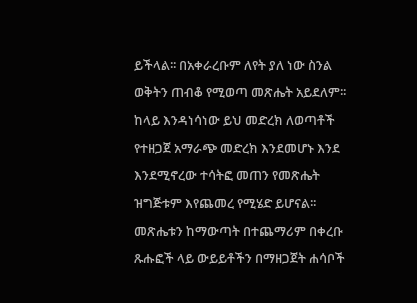ይችላል፡፡ በአቀራረቡም ለየት ያለ ነው ስንል ወቅትን ጠብቆ የሚወጣ መጽሔት አይደለም፡፡ ከላይ እንዳነሳነው ይህ መድረክ ለወጣቶች የተዘጋጀ አማራጭ መድረክ እንደመሆኑ እንደ እንደሚኖረው ተሳትፎ መጠን የመጽሔት ዝግጅቱም እየጨመረ የሚሄድ ይሆናል፡፡ መጽሔቱን ከማውጣት በተጨማሪም በቀረቡ ጹሑፎች ላይ ውይይቶችን በማዘጋጀት ሐሳቦች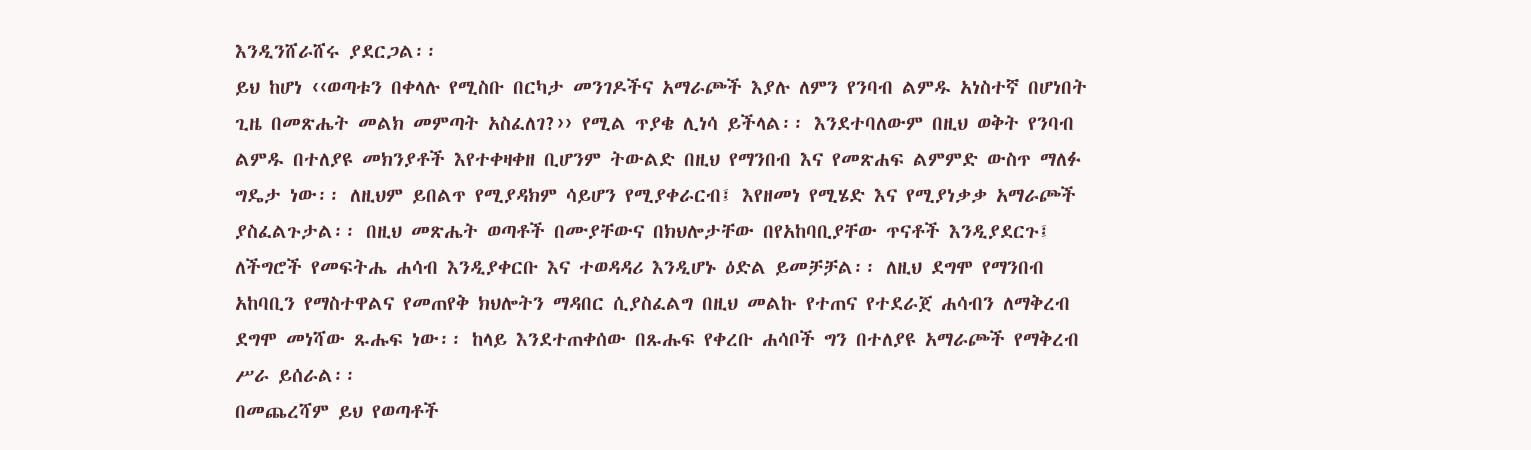እንዲንሸራሸሩ ያደርጋል፡፡
ይህ ከሆነ ‹‹ወጣቱን በቀላሉ የሚስቡ በርካታ መንገዶችና አማራጮች እያሉ ለምን የንባብ ልምዱ አነስተኛ በሆነበት ጊዜ በመጽሔት መልክ መምጣት አስፈለገ?›› የሚል ጥያቄ ሊነሳ ይችላል፡፡ እንደተባለውም በዚህ ወቅት የንባብ ልምዱ በተለያዩ መክንያቶች እየተቀዛቀዘ ቢሆንም ትውልድ በዚህ የማንበብ እና የመጽሐፍ ልምምድ ውስጥ ማለፉ ግዴታ ነው፡፡ ለዚህም ይበልጥ የሚያዳክም ሳይሆን የሚያቀራርብ፤ እየዘመነ የሚሄድ እና የሚያነቃቃ አማራጮች ያስፈልጉታል፡፡ በዚህ መጽሔት ወጣቶች በሙያቸውና በክህሎታቸው በየአከባቢያቸው ጥናቶች እንዲያደርጉ፤ ለችግሮች የመፍትሔ ሐሳብ እንዲያቀርቡ እና ተወዳዳሪ እንዲሆኑ ዕድል ይመቻቻል፡፡ ለዚህ ደግሞ የማንበብ አከባቢን የማስተዋልና የመጠየቅ ክህሎትን ማዳበር ሲያስፈልግ በዚህ መልኩ የተጠና የተደራጀ ሐሳብን ለማቅረብ ደግሞ መነሻው ጹሑፍ ነው፡፡ ከላይ እንደተጠቀሰው በጹሑፍ የቀረቡ ሐሳቦች ግን በተለያዩ አማራጮች የማቅረብ ሥራ ይሰራል፡፡
በመጨረሻም ይህ የወጣቶች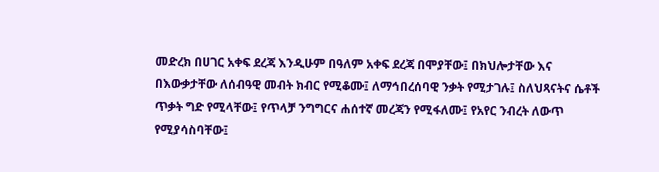መድረክ በሀገር አቀፍ ደረጃ እንዲሁም በዓለም አቀፍ ደረጃ በሞያቸው፤ በክህሎታቸው እና በእውቃታቸው ለሰብዓዊ መብት ክብር የሚቆሙ፤ ለማኅበረሰባዊ ንቃት የሚታገሉ፤ ስለህጻናትና ሴቶች ጥቃት ግድ የሚላቸው፤ የጥላቻ ንግግርና ሐሰተኛ መረጃን የሚፋለሙ፤ የአየር ንብረት ለውጥ የሚያሳስባቸው፤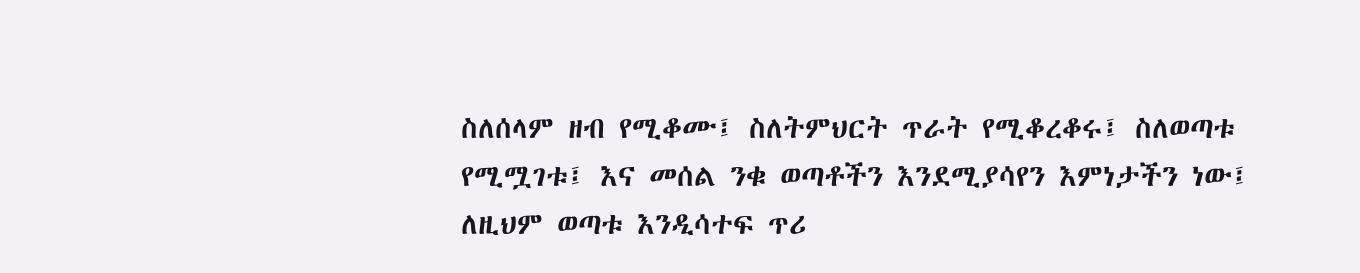ስለሰላም ዘብ የሚቆሙ፤ ስለትምህርት ጥራት የሚቆረቆሩ፤ ስለወጣቱ የሚሟገቱ፤ እና መሰል ንቁ ወጣቶችን እንደሚያሳየን እምነታችን ነው፤ ለዚህም ወጣቱ እንዲሳተፍ ጥሪ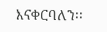እናቀርባለን፡፡